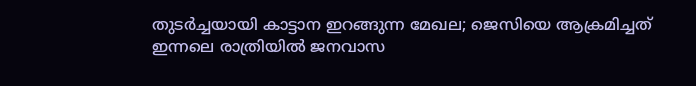തുടർച്ചയായി കാട്ടാന ഇറങ്ങുന്ന മേഖല; ജെസിയെ ആക്രമിച്ചത് ഇന്നലെ രാത്രിയിൽ ജനവാസ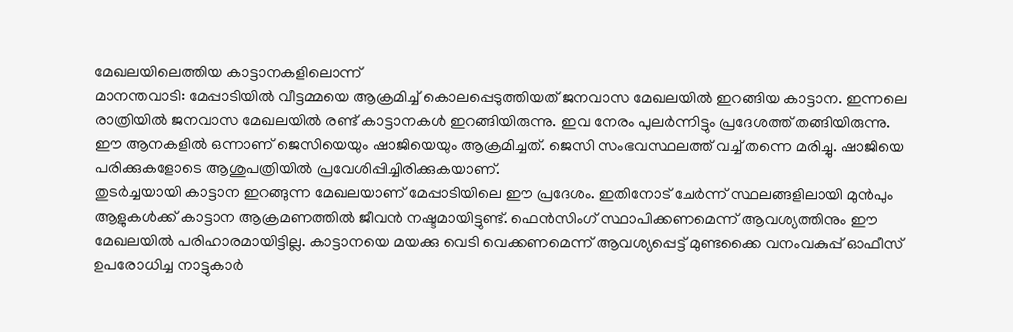മേഖലയിലെത്തിയ കാട്ടാനകളിലൊന്ന്
മാനന്തവാടി: മേപ്പാടിയിൽ വീട്ടമ്മയെ ആക്രമിച്ച് കൊലപ്പെടുത്തിയത് ജനവാസ മേഖലയിൽ ഇറങ്ങിയ കാട്ടാന. ഇന്നലെ രാത്രിയിൽ ജനവാസ മേഖലയിൽ രണ്ട് കാട്ടാനകൾ ഇറങ്ങിയിരുന്നു. ഇവ നേരം പുലർന്നിട്ടും പ്രദേശത്ത് തങ്ങിയിരുന്നു. ഈ ആനകളിൽ ഒന്നാണ് ജെസിയെയും ഷാജിയെയും ആക്രമിച്ചത്. ജെസി സംഭവസ്ഥലത്ത് വച്ച് തന്നെ മരിച്ചു. ഷാജിയെ പരിക്കുകളോടെ ആശുപത്രിയിൽ പ്രവേശിപ്പിച്ചിരിക്കുകയാണ്.
തുടർച്ചയായി കാട്ടാന ഇറങ്ങുന്ന മേഖലയാണ് മേപ്പാടിയിലെ ഈ പ്രദേശം. ഇതിനോട് ചേർന്ന് സ്ഥലങ്ങളിലായി മുൻപും ആളുകൾക്ക് കാട്ടാന ആക്രമണത്തിൽ ജീവൻ നഷ്ടമായിട്ടുണ്ട്. ഫെൻസിംഗ് സ്ഥാപിക്കണമെന്ന് ആവശ്യത്തിനും ഈ മേഖലയിൽ പരിഹാരമായിട്ടില്ല. കാട്ടാനയെ മയക്കു വെടി വെക്കണമെന്ന് ആവശ്യപ്പെട്ട് മുണ്ടക്കൈ വനംവകുപ്പ് ഓഫീസ് ഉപരോധിച്ച നാട്ടുകാർ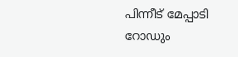പിന്നീട് മേപ്പാടി റോഡും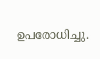ഉപരോധിച്ചു.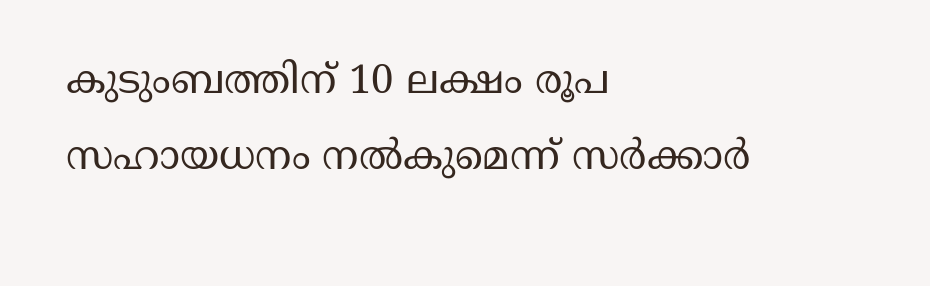കുടുംബത്തിന് 10 ലക്ഷം രൂപ സഹായധനം നൽകുമെന്ന് സർക്കാർ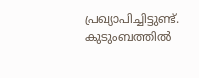പ്രഖ്യാപിച്ചിട്ടുണ്ട്. കുടുംബത്തിൽ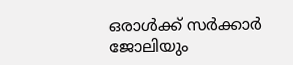ഒരാൾക്ക് സർക്കാർ ജോലിയും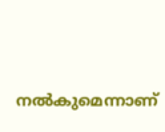നൽകുമെന്നാണ്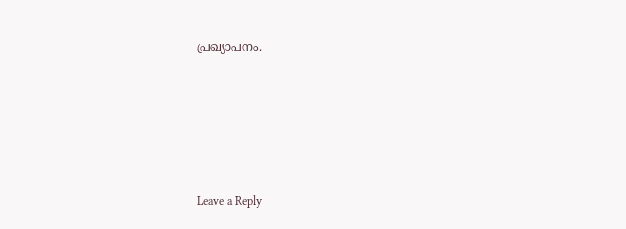പ്രഖ്യാപനം.





Leave a Reply